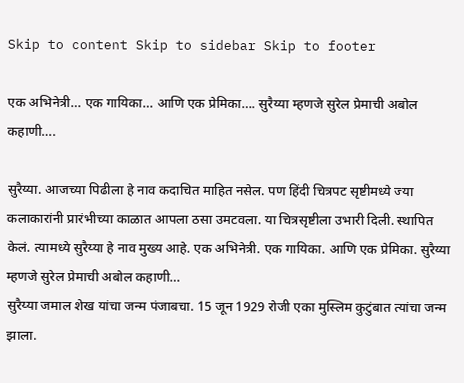Skip to content Skip to sidebar Skip to footer

एक अभिनेत्री… एक गायिका… आणि एक प्रेमिका…. सुरैय्या म्हणजे सुरेल प्रेमाची अबोल कहाणी….

सुरैय्या. आजच्या पिढीला हे नाव कदाचित माहित नसेल. पण हिंदी चित्रपट सृष्टीमध्ये ज्या कलाकारांनी प्रारंभीच्या काळात आपला ठसा उमटवला. या चित्रसृष्टीला उभारी दिली. स्थापित केलं. त्यामध्ये सुरैय्या हे नाव मुख्य आहे. एक अभिनेत्री. एक गायिका. आणि एक प्रेमिका. सुरैय्या म्हणजे सुरेल प्रेमाची अबोल कहाणी…
सुरैय्या जमाल शेख यांचा जन्म पंजाबचा. 15 जून 1929 रोजी एका मुस्लिम कुटुंबात त्यांचा जन्म झाला.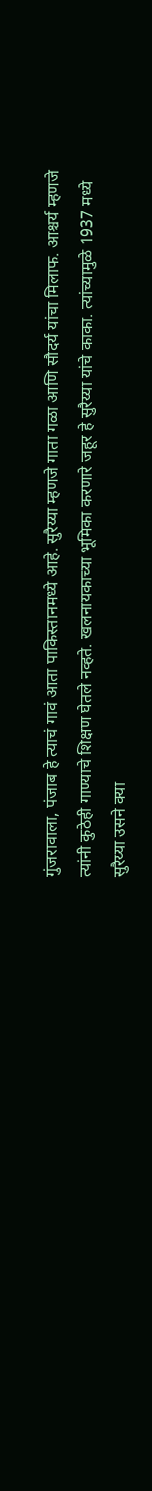गुंजरावाला, पंजाब हे त्याचं गावं आता पाकिस्तानमध्ये आहे. सुरैय्या म्हणजे गाता गळा आणि सौदर्य यांचा मिलाफ. आश्चर्य म्हणजे त्यांनी कुठेही गाण्याचे शिक्षण घेतले नव्हते. खलनायकाच्या भूमिका करणारे जहूर हे सुरैय्या यांचे काका. त्यांच्यामुळे 1937 मध्ये सुरैय्या उसने क्या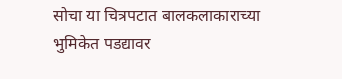सोचा या चित्रपटात बालकलाकाराच्या भुमिकेत पडद्यावर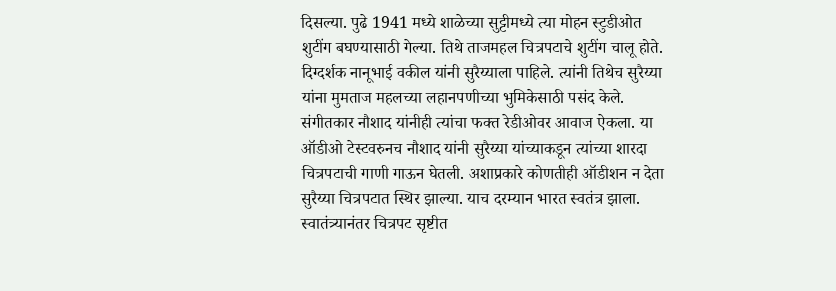दिसल्या. पुढे 1941 मध्ये शाळेच्या सुट्टीमध्ये त्या मोहन स्टुडीओत शुटींग बघण्यासाठी गेल्या. तिथे ताजमहल चित्रपटाचे शुटींग चालू होते. दिग्दर्शक नानूभाई वकील यांनी सुरैय्याला पाहिले. त्यांनी तिथेच सुरैय्या यांना मुमताज महलच्या लहानपणीच्या भुमिकेसाठी पसंद केले. संगीतकार नौशाद यांनीही त्यांचा फक्त रेडीओवर आवाज ऐकला. या ऑडीओ टेस्टवरुनच नौशाद यांनी सुरैय्या यांच्याकडून त्यांच्या शारदा चित्रपटाची गाणी गाऊन घेतली. अशाप्रकारे कोणतीही ऑडीशन न देता सुरैय्या चित्रपटात स्थिर झाल्या. याच दरम्यान भारत स्वतंत्र झाला. स्वातंत्र्यानंतर चित्रपट सृष्टीत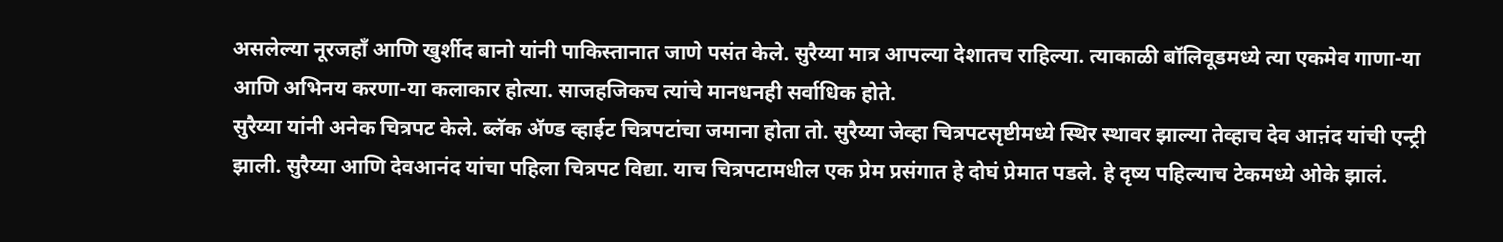असलेल्या नूरजहॉं आणि खुर्शीद बानो यांनी पाकिस्तानात जाणे पसंत केले. सुरैय्या मात्र आपल्या देशातच राहिल्या. त्याकाळी बॉलिवूडमध्ये त्या एकमेव गाणा-या आणि अभिनय करणा-या कलाकार होत्या. साजहजिकच त्यांचे मानधनही सर्वाधिक होते.
सुरैय्या यांनी अनेक चित्रपट केले. ब्लॅक ॲण्ड व्हाईट चित्रपटांचा जमाना होता तो. सुरैय्या जेव्हा चित्रपटसृष्टीमध्ये स्थिर स्थावर झाल्या तेव्हाच देव आऩंद यांची एन्ट्री झाली. सुरैय्या आणि देवआनंद यांचा पहिला चित्रपट विद्या. याच चित्रपटामधील एक प्रेम प्रसंगात हे दोघं प्रेमात पडले. हे दृष्य पहिल्याच टेकमध्ये ओके झालं.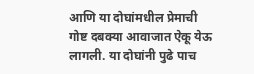आणि या दोघांमधील प्रेमाची गोष्ट दबक्या आवाजात ऐकू येऊ लागली. या दोघांनी पुढे पाच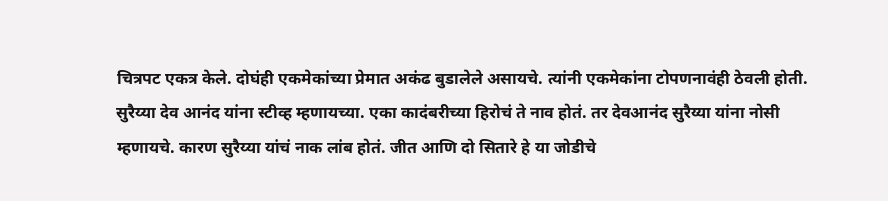चित्रपट एकत्र केले. दोघंही एकमेकांच्या प्रेमात अकंढ बुडालेले असायचे. त्यांनी एकमेकांना टोपणनावंही ठेवली होती. सुरैय्या देव आनंद यांना स्टीव्ह म्हणायच्या. एका कादंबरीच्या हिरोचं ते नाव होतं. तर देवआनंद सुरैय्या यांना नोसी म्हणायचे. कारण सुरैय्या यांचं नाक लांब होतं. जीत आणि दो सितारे हे या जोडीचे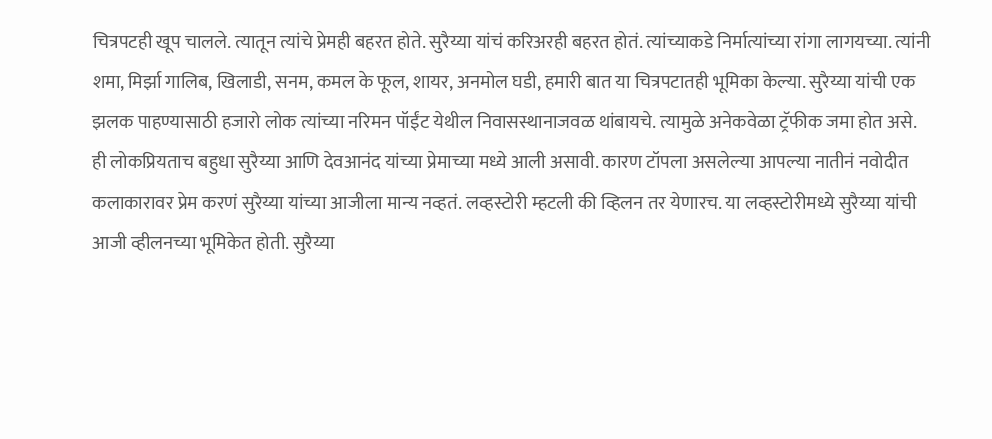चित्रपटही खूप चालले. त्यातून त्यांचे प्रेमही बहरत होते. सुरैय्या यांचं करिअरही बहरत होतं. त्यांच्याकडे निर्मात्यांच्या रांगा लागयच्या. त्यांनी शमा, मिर्झा गालिब, खिलाडी, सनम, कमल के फूल, शायर, अनमोल घडी, हमारी बात या चित्रपटातही भूमिका केल्या. सुरैय्या यांची एक झलक पाहण्यासाठी हजारो लोक त्यांच्या नरिमन पॉईंट येथील निवासस्थानाजवळ थांबायचे. त्यामुळे अनेकवेळा ट्रॅफीक जमा होत असे.
ही लोकप्रियताच बहुधा सुरैय्या आणि देवआनंद यांच्या प्रेमाच्या मध्ये आली असावी. कारण टॉपला असलेल्या आपल्या नातीनं नवोदीत कलाकारावर प्रेम करणं सुरैय्या यांच्या आजीला मान्य नव्हतं. लव्हस्टोरी म्हटली की व्हिलन तर येणारच. या लव्हस्टोरीमध्ये सुरैय्या यांची आजी व्हीलनच्या भूमिकेत होती. सुरैय्या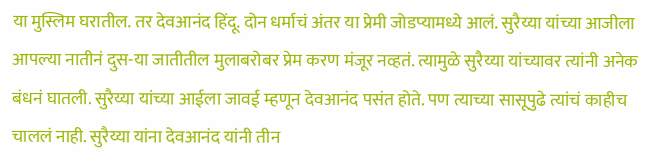या मुस्लिम घरातील. तर देवआनंद हिंदू. दोन धर्माचं अंतर या प्रेमी जोडप्यामध्ये आलं. सुरैय्या यांच्या आजीला आपल्या नातीनं दुस-या जातीतील मुलाबरोबर प्रेम करण मंजूर नव्हतं. त्यामुळे सुरैय्या यांच्यावर त्यांनी अनेक बंधनं घातली. सुरैय्या यांच्या आईला जावई म्हणून देवआनंद पसंत होते. पण त्याच्या सासूपुढे त्यांचं काहीच चाललं नाही. सुरैय्या यांना देवआनंद यांनी तीन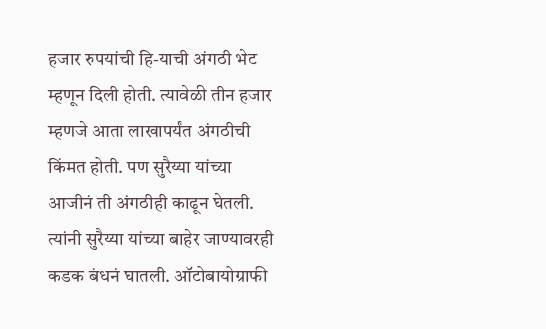हजार रुपयांची हि-याची अंगठी भेट म्हणून दिली होती. त्यावेळी तीन हजार म्हणजे आता लाखापर्यंत अंगठीची किंमत होती. पण सुरैय्या यांच्या आजीनं ती अंगठीही काढून घेतली. त्यांनी सुरैय्या यांच्या बाहेर जाण्यावरही कडक बंधनं घातली. ऑटोबायोग्राफी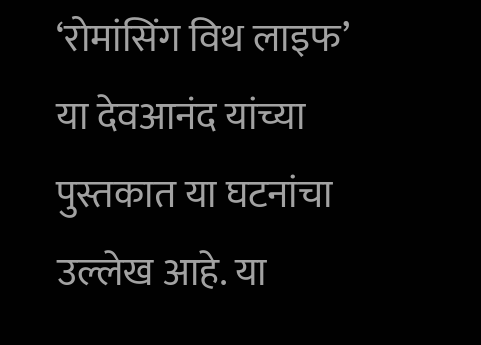‘रोमांसिंग विथ लाइफ’ या देवआनंद यांच्या पुस्तकात या घटनांचा उल्लेख आहे. या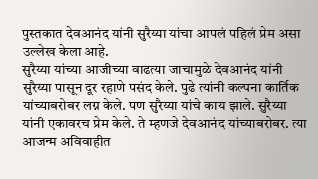पुस्तकात देवआनंद यांनी सुरैय्या यांचा आपलं पहिलं प्रेम असा उल्लेख केला आहे.
सुरैय्या यांच्या आजीच्या वाढत्या जाचामुळे देवआनंद यांनी सुरैय्या पासून दूर रहाणे पसंद केले. पुढे त्यांनी कल्पना कार्तिक यांच्याबरोबर लग्न केले. पण सुरैय्या यांचे काय झाले. सुरैय्या यांनी एकावरच प्रेम केले. ते म्हणजे देवआनंद यांच्याबरोबर. त्या आजन्म अविवाहीत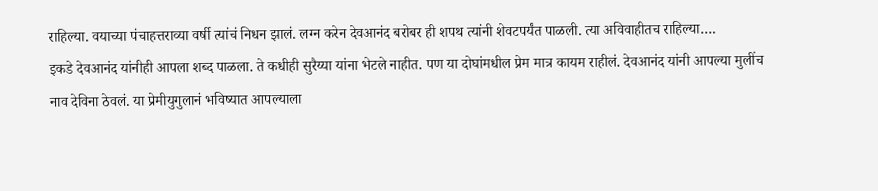राहिल्या. वयाच्या पंचाहत्तराव्या वर्षी त्यांचं निधन झालं. लग्न करेन देवआनंद बरोबर ही शपथ त्यांनी शेवटपर्यंत पाळली. त्या अविवाहीतच राहिल्या….
इकडे देवआनंद यांनीही आपला शब्द पाळला. ते कधीही सुरैय्या यांना भेटले नाहीत. पण या दोघांमधील प्रेम मात्र कायम राहीलं. देवआनंद यांनी आपल्या मुलींच नाव देविना ठेवलं. या प्रेमीयुगुलानं भविष्यात आपल्याला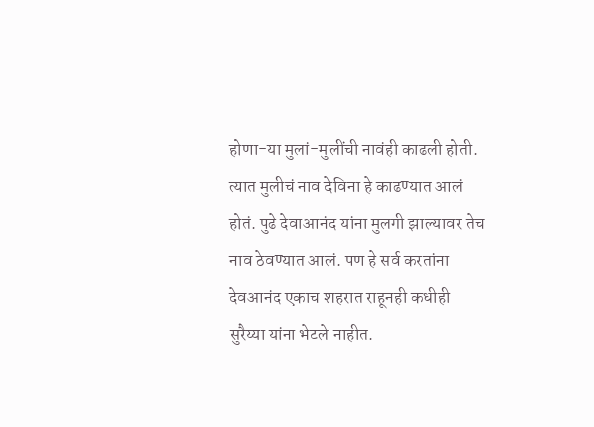होणा-या मुलां-मुलींची नावंही काढली होती. त्यात मुलीचं नाव देविना हे काढण्यात आलं होतं. पुढे देवाआनंद यांना मुलगी झाल्यावर तेच नाव ठेवण्यात आलं. पण हे सर्व करतांना देवआनंद एकाच शहरात राहूनही कधीही सुरैय्या यांना भेटले नाहीत.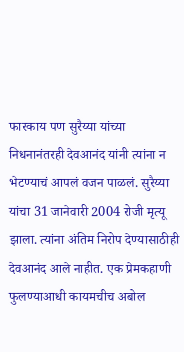फारकाय पण सुरैय्या यांच्या निधनानंतरही देवआनंद यांनी त्यांना न भेटण्याचं आपलं वजन पाळलं. सुरैय्या यांचा 31 जानेवारी 2004 रोजी मृत्यू झाला. त्यांना अंतिम निरोप देण्यासाठीही देवआनंद आले नाहीत. एक प्रेमकहाणी फुलण्याआधी कायमचीच अबोल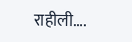राहीली….